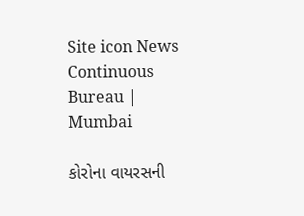Site icon News Continuous Bureau | Mumbai

કોરોના વાયરસની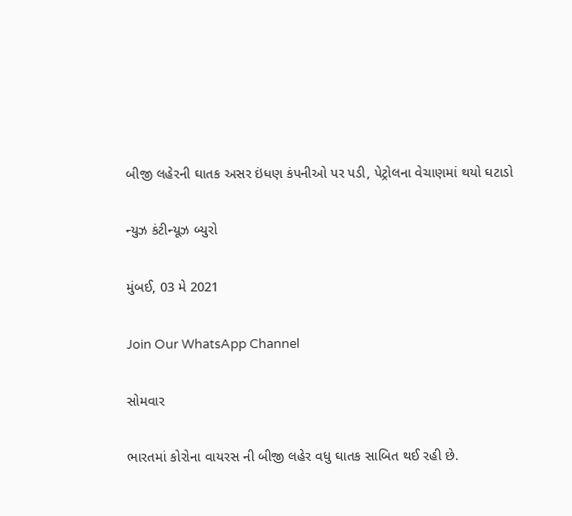બીજી લહેરની ઘાતક અસર ઇંધણ કંપનીઓ પર પડી, પેટ્રોલના વેચાણમાં થયો ઘટાડો

ન્યુઝ કંટીન્યૂઝ બ્યુરો

મુંબઈ, 03 મે 2021

Join Our WhatsApp Channel

સોમવાર

ભારતમાં કોરોના વાયરસ ની બીજી લહેર વધુ ઘાતક સાબિત થઈ રહી છે.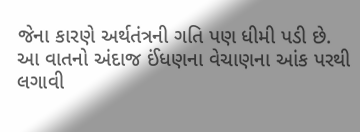જેના કારણે અર્થતંત્રની ગતિ પણ ધીમી પડી છે.  આ વાતનો અંદાજ ઈંધણના વેચાણના આંક પરથી લગાવી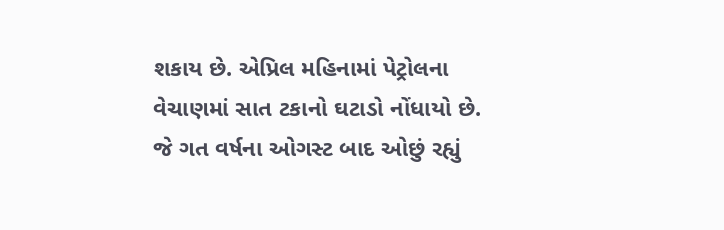શકાય છે. એપ્રિલ મહિનામાં પેટ્રોલના વેચાણમાં સાત ટકાનો ઘટાડો નોંધાયો છે. જે ગત વર્ષના ઓગસ્ટ બાદ ઓછું રહ્યું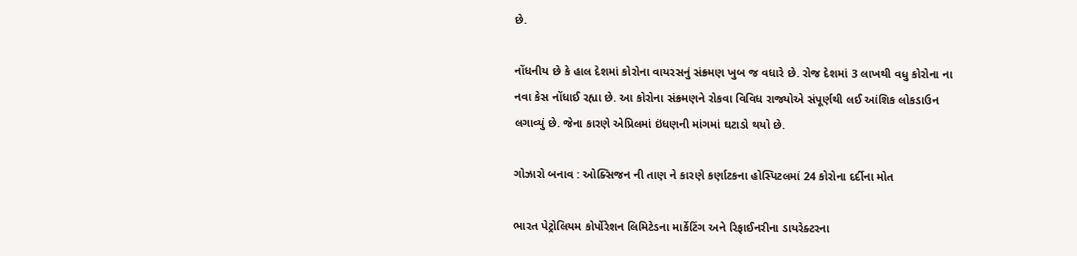છે.

નોંધનીય છે કે હાલ દેશમાં કોરોના વાયરસનું સંક્ર્મણ ખુબ જ વધારે છે. રોજ દેશમાં 3 લાખથી વધુ કોરોના ના નવા કેસ નોંધાઈ રહ્યા છે. આ કોરોના સંક્ર્મણને રોકવા વિવિધ રાજ્યોએ સંપૂર્ણથી લઈ આંશિક લોકડાઉન લગાવ્યું છે. જેના કારણે એપ્રિલમાં ઇંધણની માંગમાં ઘટાડો થયો છે.

ગોઝારો બનાવ : ઓક્સિજન ની‌ તાણ ને કારણે કર્ણાટકના હોસ્પિટલમાં 24 કોરોના દર્દીના મોત

ભારત પેટ્રોલિયમ કોર્પોરેશન લિમિટેડના માર્કેટિંગ અને રિફાઈનરીના ડાયરેક્ટરના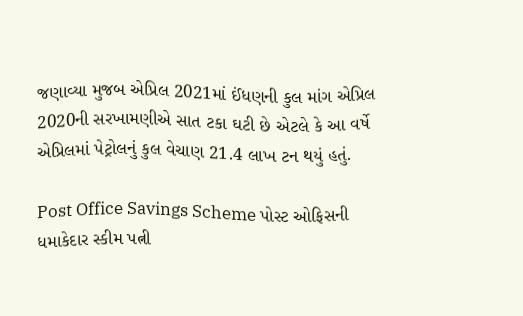જણાવ્યા મુજબ એપ્રિલ 2021માં ઈંધણની કુલ માંગ એપ્રિલ 2020ની સરખામણીએ સાત ટકા ઘટી છે એટલે કે આ વર્ષે એપ્રિલમાં પેટ્રોલનું કુલ વેચાણ 21.4 લાખ ટન થયું હતું.

Post Office Savings Scheme પોસ્ટ ઓફિસની ધમાકેદાર સ્કીમ પત્ની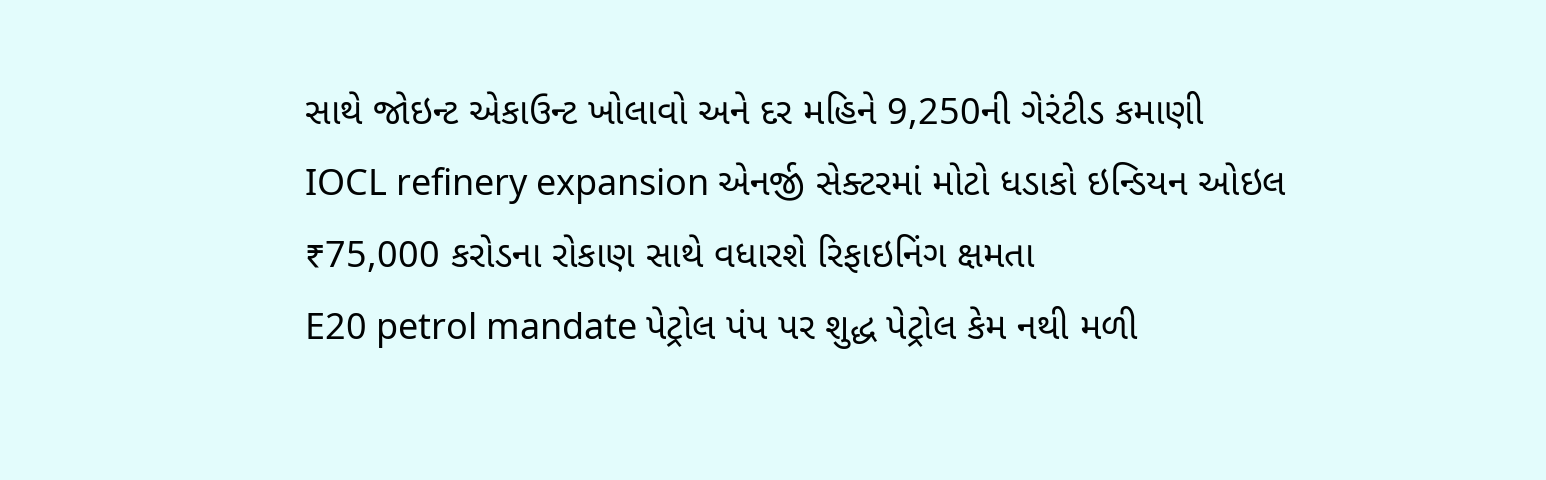સાથે જોઇન્ટ એકાઉન્ટ ખોલાવો અને દર મહિને 9,250ની ગેરંટીડ કમાણી
IOCL refinery expansion એનર્જી સેક્ટરમાં મોટો ધડાકો ઇન્ડિયન ઓઇલ ₹75,000 કરોડના રોકાણ સાથે વધારશે રિફાઇનિંગ ક્ષમતા
E20 petrol mandate પેટ્રોલ પંપ પર શુદ્ધ પેટ્રોલ કેમ નથી મળી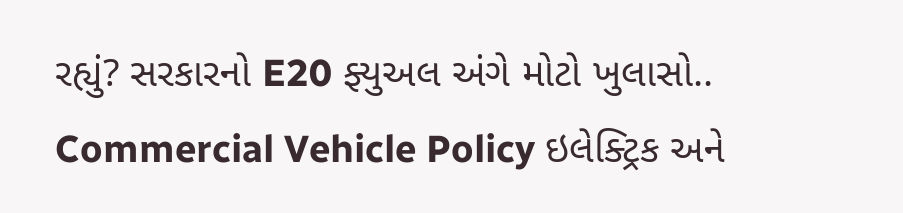રહ્યું? સરકારનો E20 ફ્યુઅલ અંગે મોટો ખુલાસો..
Commercial Vehicle Policy ઇલેક્ટ્રિક અને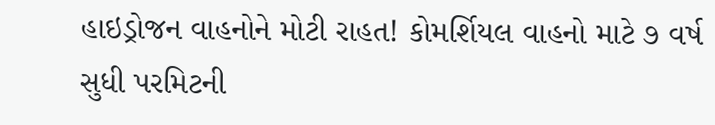હાઇડ્રોજન વાહનોને મોટી રાહત! કોમર્શિયલ વાહનો માટે ૭ વર્ષ સુધી પરમિટની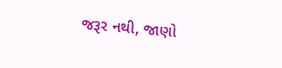જરૂર નથી, જાણો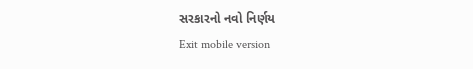સરકારનો નવો નિર્ણય
Exit mobile version